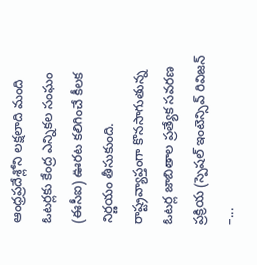ఆంధ్రప్రదేశ్లోని లక్షలాది మంది ఓటర్లకు కేంద్ర ఎన్నికల సంఘం (ఈసీఐ) ఊరట కలిగించే కీలక నిర్ణయం తీసుకుంది. రాష్ట్రవ్యాప్తంగా కొనసాగుతున్న ఓటర్ల జాబితాల ప్రత్యేక సవరణ ప్రక్రియ (స్పెషల్ ఇంటెన్సివ్ రివిజన్ –...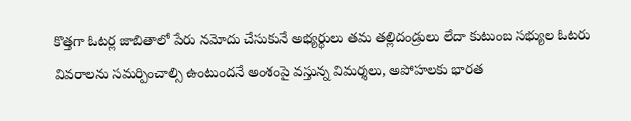కొత్తగా ఓటర్ల జాబితాలో పేరు నమోదు చేసుకునే అభ్యర్థులు తమ తల్లిదండ్రులు లేదా కుటుంబ సభ్యుల ఓటరు వివరాలను సమర్పించాల్సి ఉంటుందనే అంశంపై వస్తున్న విమర్శలు, అపోహలకు భారత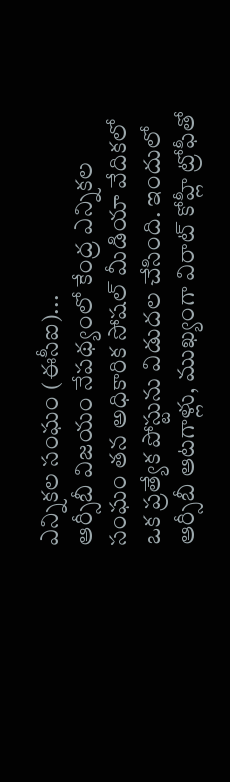ఎన్నికల సంఘం (ఈసీఐ)...
ఆర్సీబీ విజయం నేపథ్యంలో కేంద్ర ఎన్నికల సంఘం తన అధికారిక సోషల్ మీడియా వేదికలో ఒక ప్రత్యేక పోస్టును విడుదల చేసింది. ఇందులో ఆర్సీబీ ఆటగాళ్లు, ముఖ్యంగా విరాట్ కోహ్లీ ట్రోఫీతో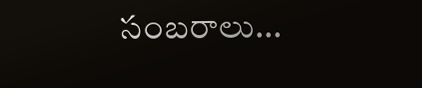సంబరాలు...